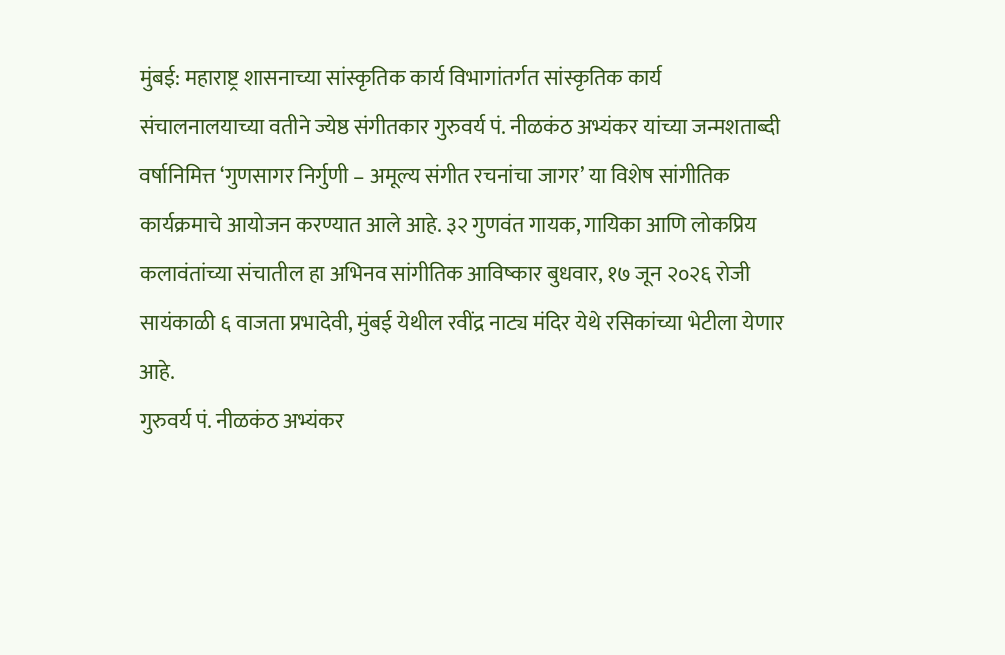मुंबई: महाराष्ट्र शासनाच्या सांस्कृतिक कार्य विभागांतर्गत सांस्कृतिक कार्य संचालनालयाच्या वतीने ज्येष्ठ संगीतकार गुरुवर्य पं. नीळकंठ अभ्यंकर यांच्या जन्मशताब्दी वर्षानिमित्त ‘गुणसागर निर्गुणी – अमूल्य संगीत रचनांचा जागर’ या विशेष सांगीतिक कार्यक्रमाचे आयोजन करण्यात आले आहे. ३२ गुणवंत गायक, गायिका आणि लोकप्रिय कलावंतांच्या संचातील हा अभिनव सांगीतिक आविष्कार बुधवार, १७ जून २०२६ रोजी सायंकाळी ६ वाजता प्रभादेवी, मुंबई येथील रवींद्र नाट्य मंदिर येथे रसिकांच्या भेटीला येणार आहे.
गुरुवर्य पं. नीळकंठ अभ्यंकर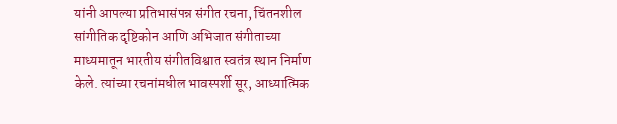यांनी आपल्या प्रतिभासंपन्न संगीत रचना, चिंतनशील सांगीतिक दृष्टिकोन आणि अभिजात संगीताच्या माध्यमातून भारतीय संगीतविश्वात स्वतंत्र स्थान निर्माण केले. त्यांच्या रचनांमधील भावस्पर्शी सूर, आध्यात्मिक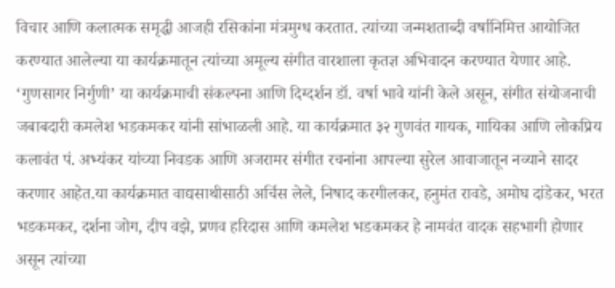विचार आणि कलात्मक समृद्धी आजही रसिकांना मंत्रमुग्ध करतात. त्यांच्या जन्मशताब्दी वर्षानिमित्त आयोजित करण्यात आलेल्या या कार्यक्रमातून त्यांच्या अमूल्य संगीत वारशाला कृतज्ञ अभिवादन करण्यात येणार आहे.
‘गुणसागर निर्गुणी’ या कार्यक्रमाची संकल्पना आणि दिग्दर्शन डॉ. वर्षा भावे यांनी केले असून, संगीत संयोजनाची जबाबदारी कमलेश भडकमकर यांनी सांभाळली आहे. या कार्यक्रमात ३२ गुणवंत गायक, गायिका आणि लोकप्रिय कलावंत पं. अभ्यंकर यांच्या निवडक आणि अजरामर संगीत रचनांना आपल्या सुरेल आवाजातून नव्याने सादर करणार आहेत.या कार्यक्रमात वाद्यसाथीसाठी अर्चिस लेले, निषाद करगीलकर, हनुमंत रावडे, अमोघ दांडेकर, भरत भडकमकर, दर्शना जोग, दीप वझे, प्रणव हरिदास आणि कमलेश भडकमकर हे नामवंत वादक सहभागी होणार असून त्यांच्या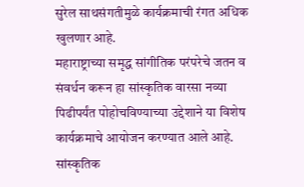सुरेल साथसंगतीमुळे कार्यक्रमाची रंगत अधिक खुलणार आहे.
महाराष्ट्राच्या समृद्ध सांगीतिक परंपरेचे जतन व संवर्धन करून हा सांस्कृतिक वारसा नव्या पिढीपर्यंत पोहोचविण्याच्या उद्देशाने या विशेष कार्यक्रमाचे आयोजन करण्यात आले आहे. सांस्कृतिक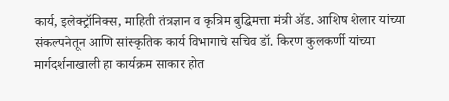कार्य, इलेक्ट्रॉनिक्स, माहिती तंत्रज्ञान व कृत्रिम बुद्धिमत्ता मंत्री ॲड. आशिष शेलार यांच्या संकल्पनेतून आणि सांस्कृतिक कार्य विभागाचे सचिव डॉ. किरण कुलकर्णी यांच्या मार्गदर्शनाखाली हा कार्यक्रम साकार होत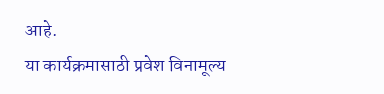आहे.
या कार्यक्रमासाठी प्रवेश विनामूल्य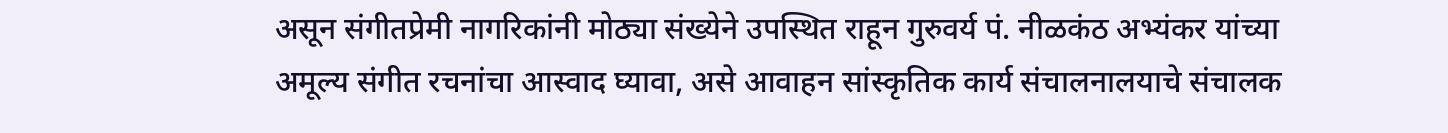असून संगीतप्रेमी नागरिकांनी मोठ्या संख्येने उपस्थित राहून गुरुवर्य पं. नीळकंठ अभ्यंकर यांच्या अमूल्य संगीत रचनांचा आस्वाद घ्यावा, असे आवाहन सांस्कृतिक कार्य संचालनालयाचे संचालक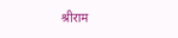श्रीराम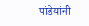पांडेयांनी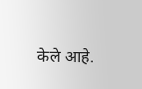केले आहे.